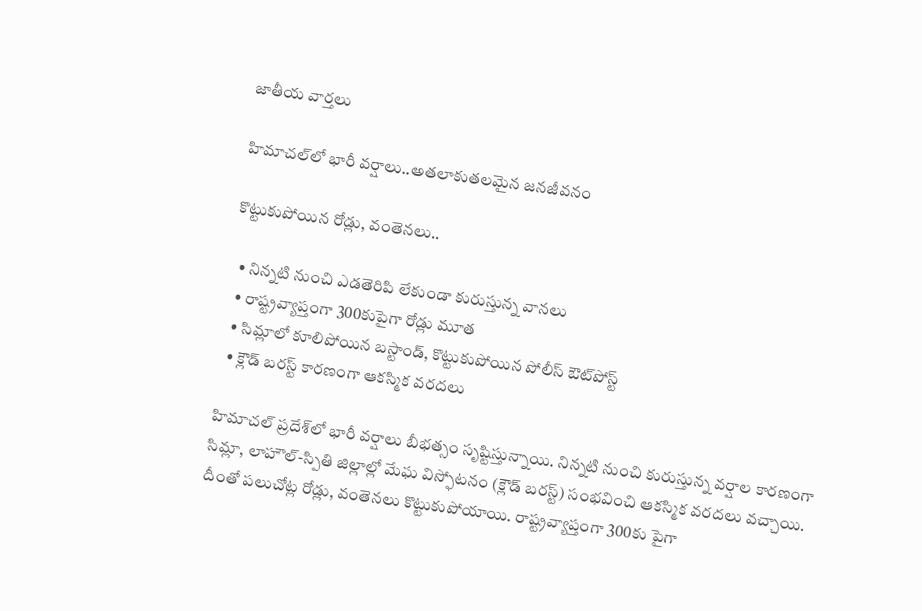జాతీయ వార్తలు

హిమాచల్‌లో భారీ వర్షాలు..అతలాకుతలమైన జనజీవనం

కొట్టుకుపోయిన రోడ్లు, వంతెనలు..

  • నిన్నటి నుంచి ఎడతెరిపి లేకుండా కురుస్తున్న వానలు
  • రాష్ట్రవ్యాప్తంగా 300కుపైగా రోడ్లు మూత
  • సిమ్లాలో కూలిపోయిన బస్టాండ్, కొట్టుకుపోయిన పోలీస్ ఔట్‌పోస్ట్
  • క్లౌడ్ బరస్ట్ కారణంగా ఆకస్మిక వరదలు

హిమాచల్ ప్రదేశ్‌లో భారీ వర్షాలు బీభత్సం సృష్టిస్తున్నాయి. నిన్నటి నుంచి కురుస్తున్న వర్షాల కారణంగా సిమ్లా, లాహౌల్-స్పితి జిల్లాల్లో మేఘ విస్ఫోటనం (క్లౌడ్ బరస్ట్) సంభవించి ఆకస్మిక వరదలు వచ్చాయి. దీంతో పలుచోట్ల రోడ్లు, వంతెనలు కొట్టుకుపోయాయి. రాష్ట్రవ్యాప్తంగా 300కు పైగా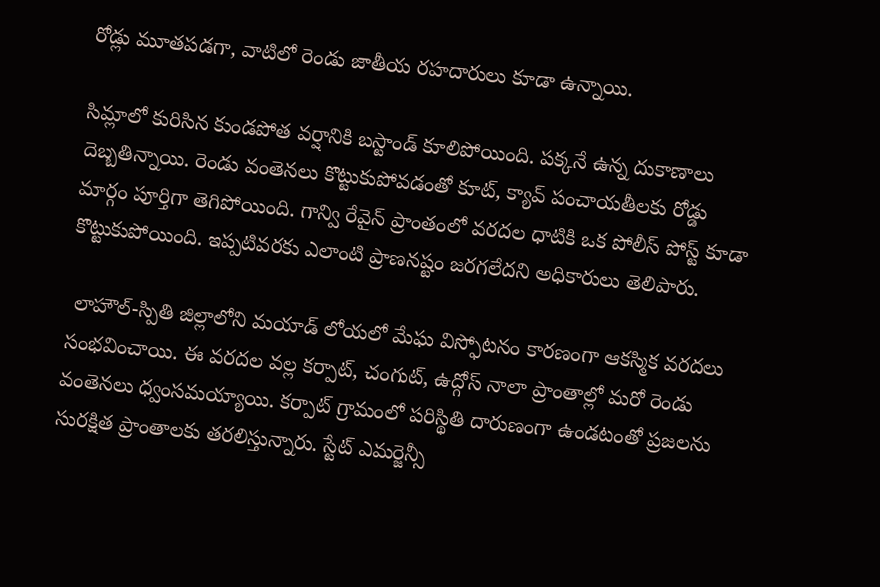రోడ్లు మూతపడగా, వాటిలో రెండు జాతీయ రహదారులు కూడా ఉన్నాయి.

సిమ్లాలో కురిసిన కుండపోత వర్షానికి బస్టాండ్ కూలిపోయింది. పక్కనే ఉన్న దుకాణాలు దెబ్బతిన్నాయి. రెండు వంతెనలు కొట్టుకుపోవడంతో కూట్, క్యావ్ పంచాయతీలకు రోడ్డు మార్గం పూర్తిగా తెగిపోయింది. గాన్వి రేవైన్ ప్రాంతంలో వరదల ధాటికి ఒక పోలీస్ పోస్ట్ కూడా కొట్టుకుపోయింది. ఇప్పటివరకు ఎలాంటి ప్రాణనష్టం జరగలేదని అధికారులు తెలిపారు.

 లాహౌల్-స్పితి జిల్లాలోని మయాడ్ లోయలో మేఘ విస్ఫోటనం కారణంగా ఆకస్మిక వరదలు సంభవించాయి. ఈ వరదల వల్ల కర్పాట్, చంగుట్, ఉద్గోస్ నాలా ప్రాంతాల్లో మరో రెండు వంతెనలు ధ్వంసమయ్యాయి. కర్పాట్ గ్రామంలో పరిస్థితి దారుణంగా ఉండటంతో ప్రజలను సురక్షిత ప్రాంతాలకు తరలిస్తున్నారు. స్టేట్ ఎమర్జెన్సీ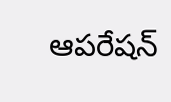ఆపరేషన్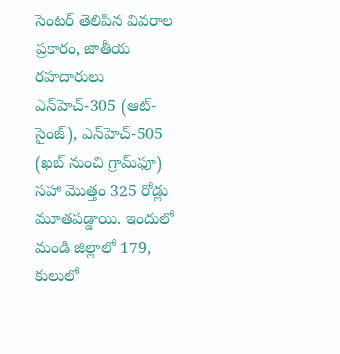సెంటర్ తెలిపిన వివరాల ప్రకారం, జాతీయ రహదారులు ఎన్‌హెచ్-305 (ఆట్-సైంజ్), ఎన్‌హెచ్-505 (ఖబ్ నుంచి గ్రామ్‌ఫూ) సహా మొత్తం 325 రోడ్లు మూతపడ్డాయి. ఇందులో మండి జిల్లాలో 179, కులులో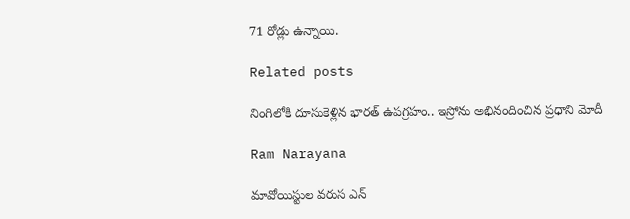71 రోడ్లు ఉన్నాయి.

Related posts

నింగిలోకి దూసుకెళ్లిన భారత్ ఉపగ్రహం.. ఇస్రోను అభినందించిన ప్రధాని మోదీ

Ram Narayana

మావోయిస్టుల వరుస ఎన్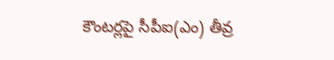కౌంటర్లపై సీపీఐ(ఎం) తీవ్ర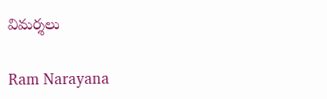విమర్శలు

Ram Narayana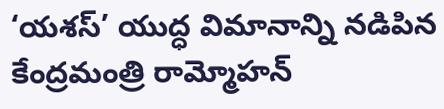‘యశస్’ యుద్ధ విమానాన్ని నడిపిన కేంద్రమంత్రి రామ్మోహన్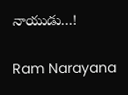నాయుడు…!

Ram Narayana